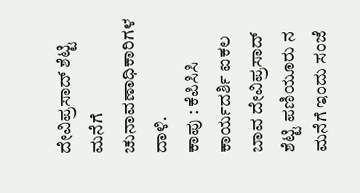ದೇವಿಪ್ರಸಾದ್ ಶೆಟ್ಟಿ ಮನೆಗೆ ಚುನಾವಣಾಧಿಕಾರಿಗಳ ದಾಳಿ.
ಕಾಪು : ಕೆಪಿಸಿಸಿ ಕಾರ್ಯದರ್ಶಿ ಐಕಲ ಬಾವ ದೇವಿಪ್ರಸಾದ್ ಶೆಟ್ಟಿ ಪಣಿಯೂರು ನ ಮನೆಗೆ ಇಂದು ಸಂಜೆ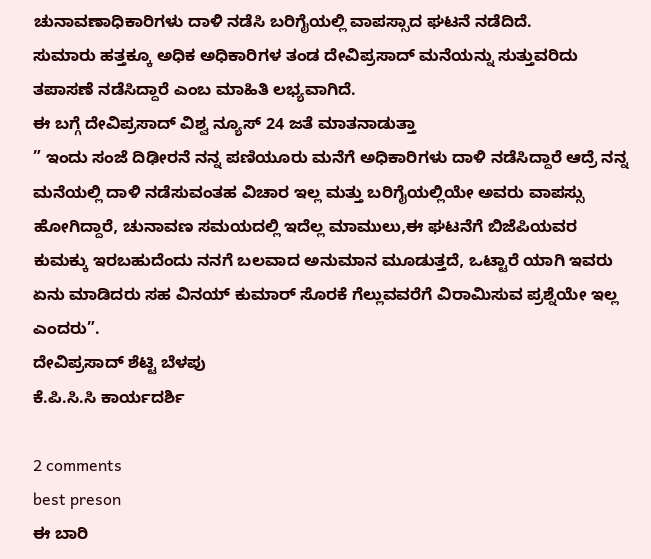ಚುನಾವಣಾಧಿಕಾರಿಗಳು ದಾಳಿ ನಡೆಸಿ ಬರಿಗೈಯಲ್ಲಿ ವಾಪಸ್ಸಾದ ಘಟನೆ ನಡೆದಿದೆ.
ಸುಮಾರು ಹತ್ತಕ್ಕೂ ಅಧಿಕ ಅಧಿಕಾರಿಗಳ ತಂಡ ದೇವಿಪ್ರಸಾದ್ ಮನೆಯನ್ನು ಸುತ್ತುವರಿದು ತಪಾಸಣೆ ನಡೆಸಿದ್ದಾರೆ ಎಂಬ ಮಾಹಿತಿ ಲಭ್ಯವಾಗಿದೆ.
ಈ ಬಗ್ಗೆ ದೇವಿಪ್ರಸಾದ್ ವಿಶ್ವ ನ್ಯೂಸ್ 24 ಜತೆ ಮಾತನಾಡುತ್ತಾ
” ಇಂದು ಸಂಜೆ ದಿಢೀರನೆ ನನ್ನ ಪಣಿಯೂರು ಮನೆಗೆ ಅಧಿಕಾರಿಗಳು ದಾಳಿ ನಡೆಸಿದ್ದಾರೆ ಆದ್ರೆ ನನ್ನ ಮನೆಯಲ್ಲಿ ದಾಳಿ ನಡೆಸುವಂತಹ ವಿಚಾರ ಇಲ್ಲ ಮತ್ತು ಬರಿಗೈಯಲ್ಲಿಯೇ ಅವರು ವಾಪಸ್ಸು ಹೋಗಿದ್ದಾರೆ, ಚುನಾವಣ ಸಮಯದಲ್ಲಿ ಇದೆಲ್ಲ ಮಾಮುಲು,ಈ ಘಟನೆಗೆ ಬಿಜೆಪಿಯವರ ಕುಮಕ್ಕು ಇರಬಹುದೆಂದು ನನಗೆ ಬಲವಾದ ಅನುಮಾನ ಮೂಡುತ್ತದೆ, ಒಟ್ಟಾರೆ ಯಾಗಿ ಇವರು ಏನು ಮಾಡಿದರು ಸಹ ವಿನಯ್ ಕುಮಾರ್ ಸೊರಕೆ ಗೆಲ್ಲುವವರೆಗೆ ವಿರಾಮಿಸುವ ಪ್ರಶ್ನೆಯೇ ಇಲ್ಲ ಎಂದರು”.
ದೇವಿಪ್ರಸಾದ್ ಶೆಟ್ಟಿ ಬೆಳಪು
ಕೆ.ಪಿ.ಸಿ.ಸಿ ಕಾರ್ಯದರ್ಶಿ

2 comments
best preson
ಈ ಬಾರಿ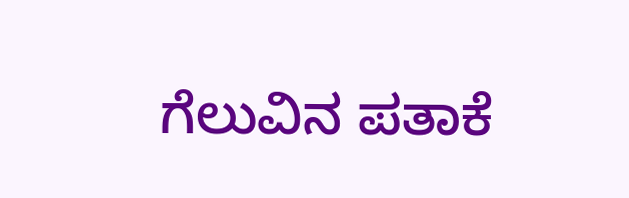ಗೆಲುವಿನ ಪತಾಕೆ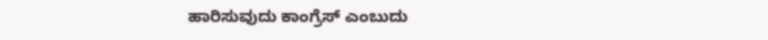ಹಾರಿಸುವುದು ಕಾಂಗ್ರೆಸ್ ಎಂಬುದು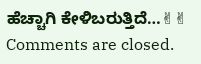ಹೆಚ್ಚಾಗಿ ಕೇಳಿಬರುತ್ತಿದೆ…✌✌
Comments are closed.